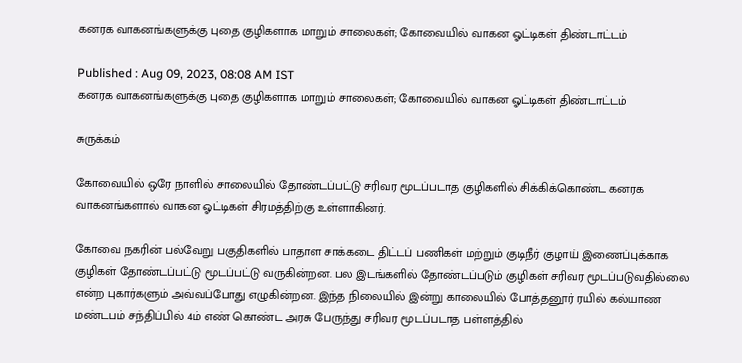கனரக வாகனங்களுக்கு புதை குழிகளாக மாறும் சாலைகள்; கோவையில் வாகன ஓட்டிகள் திண்டாட்டம்

Published : Aug 09, 2023, 08:08 AM IST
கனரக வாகனங்களுக்கு புதை குழிகளாக மாறும் சாலைகள்; கோவையில் வாகன ஓட்டிகள் திண்டாட்டம்

சுருக்கம்

கோவையில் ஒரே நாளில் சாலையில் தோண்டப்பட்டு சரிவர மூடப்படாத குழிகளில் சிக்கிக்கொண்ட கனரக வாகனங்களால் வாகன ஓட்டிகள் சிரமத்திற்கு உள்ளாகினர்.

கோவை நகரின் பல்வேறு பகுதிகளில் பாதாள சாக்கடை திட்டப் பணிகள் மற்றும் குடிநீர் குழாய் இணைப்புக்காக குழிகள் தோண்டப்பட்டு மூடப்பட்டு வருகின்றன. பல இடங்களில் தோண்டப்படும் குழிகள் சரிவர மூடப்படுவதில்லை என்ற புகார்களும் அவ்வப்போது எழுகின்றன. இந்த நிலையில் இன்று காலையில் போத்தனூர் ரயில் கல்யாண மண்டபம் சந்திப்பில் 4ம் எண் கொண்ட அரசு பேருந்து சரிவர மூடப்படாத பள்ளத்தில்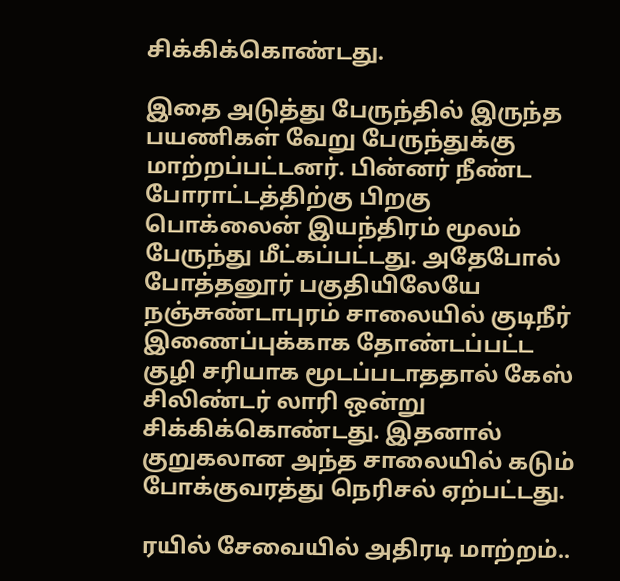சிக்கிக்கொண்டது.

இதை அடுத்து பேருந்தில் இருந்த பயணிகள் வேறு பேருந்துக்கு மாற்றப்பட்டனர். பின்னர் நீண்ட போராட்டத்திற்கு பிறகு பொக்லைன் இயந்திரம் மூலம் பேருந்து மீட்கப்பட்டது. அதேபோல் போத்தனூர் பகுதியிலேயே நஞ்சுண்டாபுரம் சாலையில் குடிநீர் இணைப்புக்காக தோண்டப்பட்ட குழி சரியாக மூடப்படாததால் கேஸ் சிலிண்டர் லாரி ஒன்று சிக்கிக்கொண்டது. இதனால் குறுகலான அந்த சாலையில் கடும் போக்குவரத்து நெரிசல் ஏற்பட்டது.

ரயில் சேவையில் அதிரடி மாற்றம்..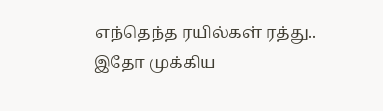எந்தெந்த ரயில்கள் ரத்து.. இதோ முக்கிய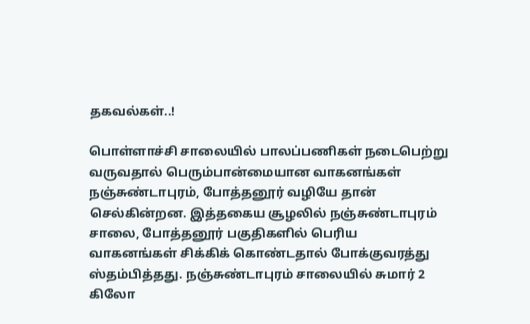தகவல்கள்..!

பொள்ளாச்சி சாலையில் பாலப்பணிகள் நடைபெற்று வருவதால் பெரும்பான்மையான வாகனங்கள் நஞ்சுண்டாபுரம், போத்தனூர் வழியே தான் செல்கின்றன. இத்தகைய சூழலில் நஞ்சுண்டாபுரம் சாலை, போத்தனூர் பகுதிகளில் பெரிய வாகனங்கள் சிக்கிக் கொண்டதால் போக்குவரத்து ஸ்தம்பித்தது. நஞ்சுண்டாபுரம் சாலையில் சுமார் 2 கிலோ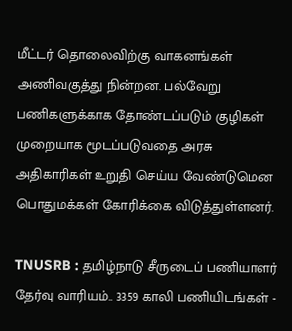மீட்டர் தொலைவிற்கு வாகனங்கள் அணிவகுத்து நின்றன. பல்வேறு பணிகளுக்காக தோண்டப்படும் குழிகள் முறையாக மூடப்படுவதை அரசு அதிகாரிகள் உறுதி செய்ய வேண்டுமென பொதுமக்கள் கோரிக்கை விடுத்துள்ளனர்.

TNUSRB : தமிழ்நாடு சீருடைப்‌ பணியாளர்‌ தேர்வு வாரியம்.. 3359 காலி பணியிடங்கள் -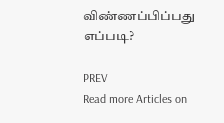விண்ணப்பிப்பது எப்படி?

PREV
Read more Articles on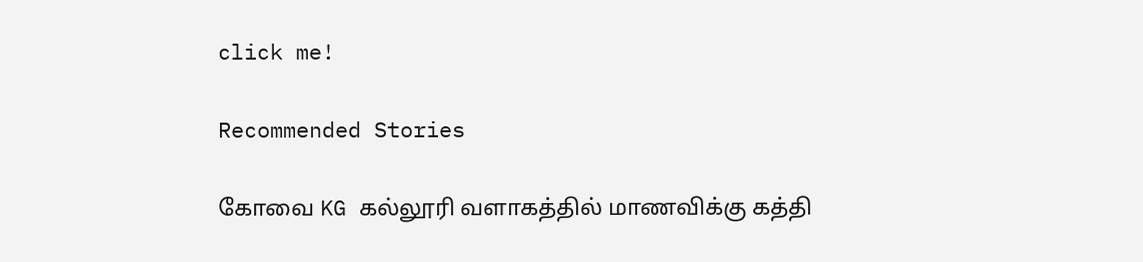click me!

Recommended Stories

கோவை KG கல்லூரி வளாகத்தில் மாணவிக்கு கத்தி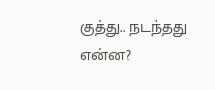குத்து.. நடந்தது என்ன?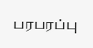பரபரப்பு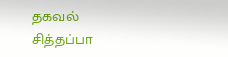தகவல்
சித்தப்பா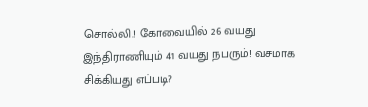சொல்லி.! கோவையில் 26 வயது இந்திராணியும் 41 வயது நபரும்! வசமாக சிக்கியது எப்படி?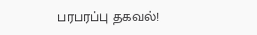பரபரப்பு தகவல்!